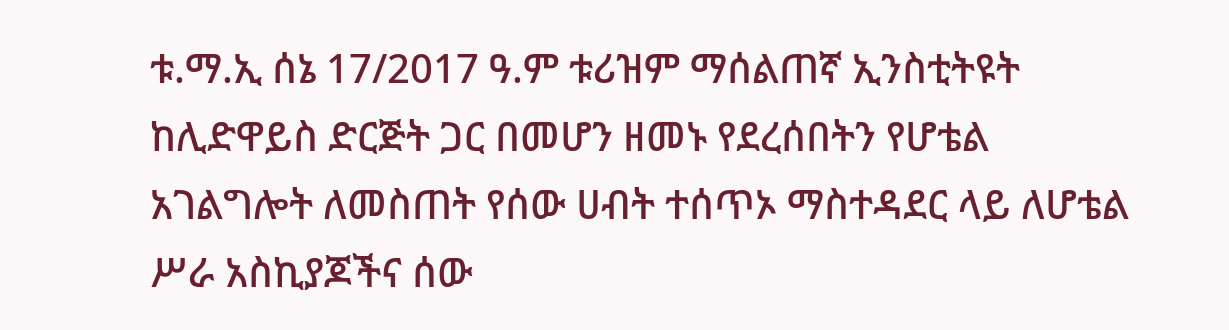ቱ.ማ.ኢ ሰኔ 17/2017 ዓ.ም ቱሪዝም ማሰልጠኛ ኢንስቲትዩት ከሊድዋይስ ድርጅት ጋር በመሆን ዘመኑ የደረሰበትን የሆቴል አገልግሎት ለመስጠት የሰው ሀብት ተሰጥኦ ማስተዳደር ላይ ለሆቴል ሥራ አስኪያጆችና ሰው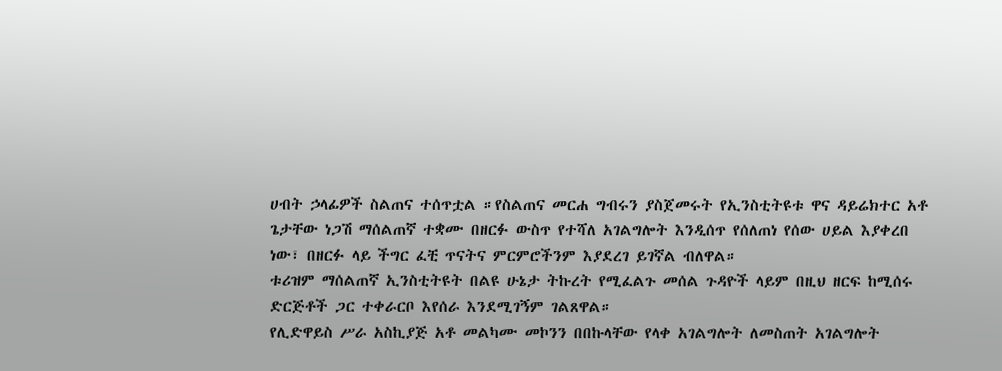ሀብት ኃላፊዎች ስልጠና ተሰጥቷል ።የስልጠና መርሐ ግብሩን ያስጀመሩት የኢንስቲትዩቱ ዋና ዳይሬክተር አቶ ጌታቸው ነጋሽ ማሰልጠኛ ተቋሙ በዘርፉ ውስጥ የተሻለ አገልግሎት እንዲሰጥ የሰለጠነ የሰው ሀይል እያቀረበ ነው፣ በዘርፉ ላይ ችግር ፈቺ ጥናትና ምርምሮችንም እያደረገ ይገኛል ብለዋል።
ቱሪዝም ማሰልጠኛ ኢንስቲትዩት በልዩ ሁኔታ ትኩረት የሚፈልጉ መሰል ጉዳዮች ላይም በዚህ ዘርፍ ከሚሰሩ ድርጅቶች ጋር ተቀራርቦ እየሰራ እንደሚገኝም ገልጸዋል።
የሊድዋይስ ሥራ አስኪያጅ አቶ መልካሙ መኮንን በበኩላቸው የላቀ አገልግሎት ለመስጠት አገልግሎት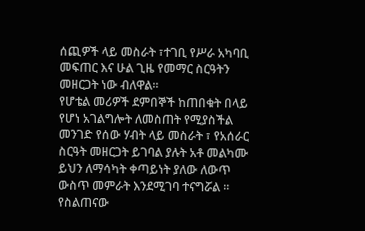ሰጪዎች ላይ መስራት ፣ተገቢ የሥራ አካባቢ መፍጠር እና ሁል ጊዜ የመማር ስርዓትን መዘርጋት ነው ብለዋል።
የሆቴል መሪዎች ደምበኞች ከጠበቁት በላይ የሆነ አገልግሎት ለመስጠት የሚያስችል መንገድ የሰው ሃብት ላይ መስራት ፣ የአሰራር ስርዓት መዘርጋት ይገባል ያሉት አቶ መልካሙ ይህን ለማሳካት ቀጣይነት ያለው ለውጥ ውስጥ መምራት እንደሚገባ ተናግሯል ።
የስልጠናው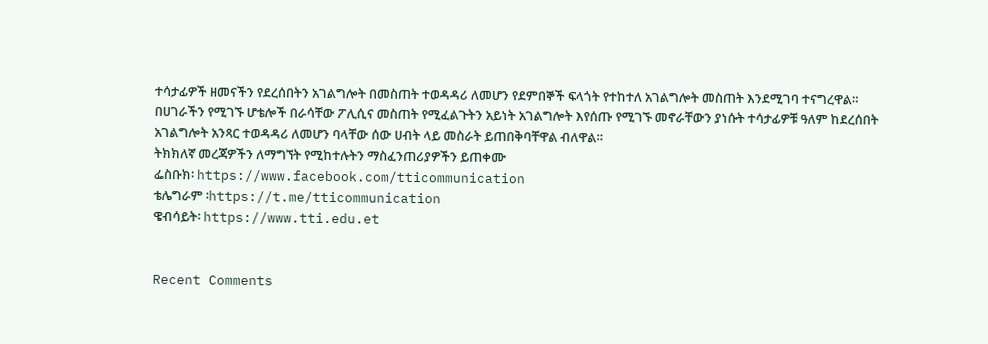ተሳታፊዎች ዘመናችን የደረሰበትን አገልግሎት በመስጠት ተወዳዳሪ ለመሆን የደምበኞች ፍላጎት የተከተለ አገልግሎት መስጠት እንደሚገባ ተናግረዋል።
በሀገራችን የሚገኙ ሆቴሎች በራሳቸው ፖሊሲና መስጠት የሚፈልጉትን አይነት አገልግሎት እየሰጡ የሚገኙ መኖራቸውን ያነሱት ተሳታፊዎቹ ዓለም ከደረሰበት አገልግሎት አንጻር ተወዳዳሪ ለመሆን ባላቸው ሰው ሀብት ላይ መስራት ይጠበቅባቸዋል ብለዋል።
ትክክለኛ መረጃዎችን ለማግኘት የሚከተሉትን ማስፈንጠሪያዎችን ይጠቀሙ
ፌስቡክ፡ https://www.facebook.com/tticommunication
ቴሌግራም ፡https://t.me/tticommunication
ዌብሳይት፡ https://www.tti.edu.et


Recent Comments